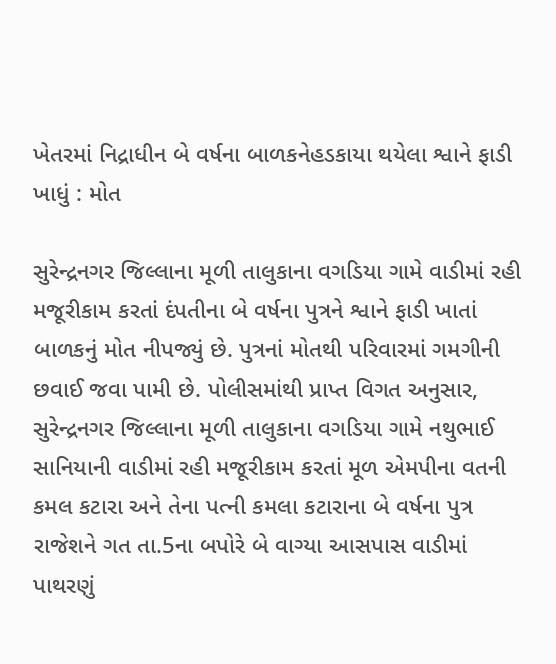ખેતરમાં નિદ્રાધીન બે વર્ષના બાળકનેહડકાયા થયેલા શ્વાને ફાડી ખાધું : મોત

સુરેન્દ્રનગર જિલ્લાના મૂળી તાલુકાના વગડિયા ગામે વાડીમાં રહી મજૂરીકામ કરતાં દંપતીના બે વર્ષના પુત્રને શ્વાને ફાડી ખાતાં બાળકનું મોત નીપજ્યું છે. પુત્રનાં મોતથી પરિવારમાં ગમગીની છવાઈ જવા પામી છે. પોલીસમાંથી પ્રાપ્ત વિગત અનુસાર, સુરેન્દ્રનગર જિલ્લાના મૂળી તાલુકાના વગડિયા ગામે નથુભાઈ સાનિયાની વાડીમાં રહી મજૂરીકામ કરતાં મૂળ એમપીના વતની કમલ કટારા અને તેના પત્ની કમલા કટારાના બે વર્ષના પુત્ર રાજેશને ગત તા.5ના બપોરે બે વાગ્યા આસપાસ વાડીમાં પાથરણું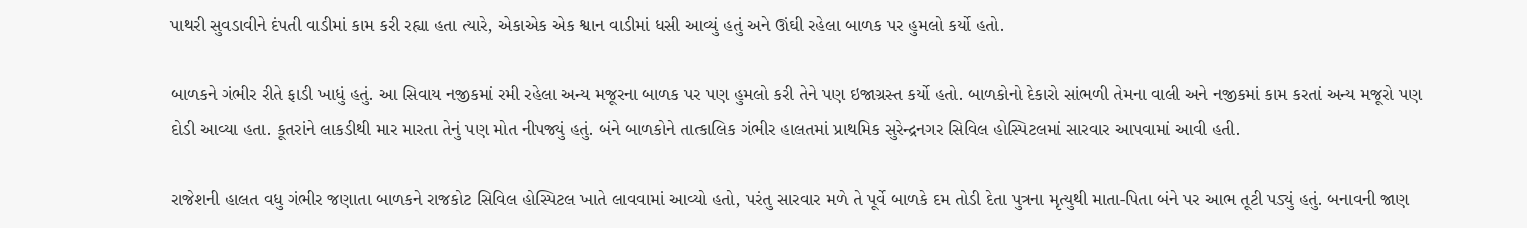પાથરી સુવડાવીને દંપતી વાડીમાં કામ કરી રહ્યા હતા ત્યારે, એકાએક એક શ્વાન વાડીમાં ધસી આવ્યું હતું અને ઊંઘી રહેલા બાળક પર હુમલો કર્યો હતો.

બાળકને ગંભીર રીતે ફાડી ખાધું હતું. આ સિવાય નજીકમાં રમી રહેલા અન્ય મજૂરના બાળક પર પણ હુમલો કરી તેને પણ ઇજાગ્રસ્ત કર્યો હતો. બાળકોનો દેકારો સાંભળી તેમના વાલી અને નજીકમાં કામ કરતાં અન્ય મજૂરો પણ દોડી આવ્યા હતા. કૂતરાંને લાકડીથી માર મારતા તેનું પણ મોત નીપજ્યું હતું. બંને બાળકોને તાત્કાલિક ગંભીર હાલતમાં પ્રાથમિક સુરેન્દ્રનગર સિવિલ હોસ્પિટલમાં સારવાર આપવામાં આવી હતી.

રાજેશની હાલત વધુ ગંભીર જણાતા બાળકને રાજકોટ સિવિલ હોસ્પિટલ ખાતે લાવવામાં આવ્યો હતો, પરંતુ સારવાર મળે તે પૂર્વે બાળકે દમ તોડી દેતા પુત્રના મૃત્યુથી માતા-પિતા બંને પર આભ તૂટી પડ્યું હતું. બનાવની જાણ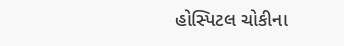હોસ્પિટલ ચોકીના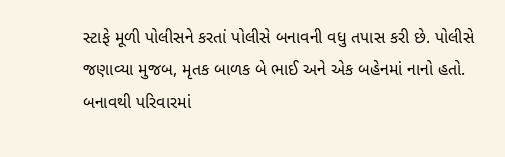સ્ટાફે મૂળી પોલીસને કરતાં પોલીસે બનાવની વધુ તપાસ કરી છે. પોલીસે જણાવ્યા મુજબ, મૃતક બાળક બે ભાઈ અને એક બહેનમાં નાનો હતો. બનાવથી પરિવારમાં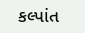કલ્પાંત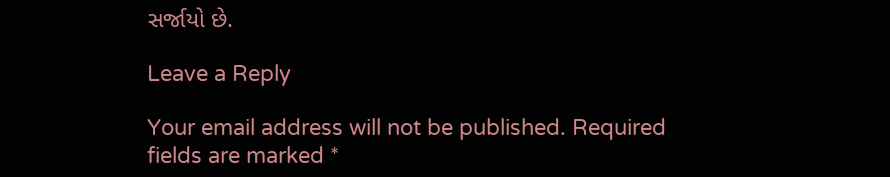સર્જાયો છે.

Leave a Reply

Your email address will not be published. Required fields are marked *